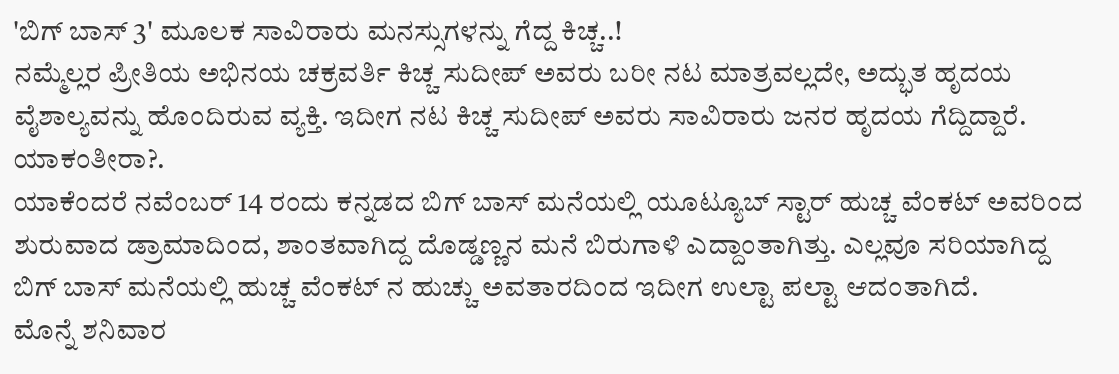'ಬಿಗ್ ಬಾಸ್ 3' ಮೂಲಕ ಸಾವಿರಾರು ಮನಸ್ಸುಗಳನ್ನು ಗೆದ್ದ ಕಿಚ್ಚ..!
ನಮ್ಮೆಲ್ಲರ ಪ್ರೀತಿಯ ಅಭಿನಯ ಚಕ್ರವರ್ತಿ ಕಿಚ್ಚ ಸುದೀಪ್ ಅವರು ಬರೀ ನಟ ಮಾತ್ರವಲ್ಲದೇ, ಅದ್ಭುತ ಹೃದಯ ವೈಶಾಲ್ಯವನ್ನು ಹೊಂದಿರುವ ವ್ಯಕ್ತಿ. ಇದೀಗ ನಟ ಕಿಚ್ಚ ಸುದೀಪ್ ಅವರು ಸಾವಿರಾರು ಜನರ ಹೃದಯ ಗೆದ್ದಿದ್ದಾರೆ. ಯಾಕಂತೀರಾ?.
ಯಾಕೆಂದರೆ ನವೆಂಬರ್ 14 ರಂದು ಕನ್ನಡದ ಬಿಗ್ ಬಾಸ್ ಮನೆಯಲ್ಲಿ ಯೂಟ್ಯೂಬ್ ಸ್ಟಾರ್ ಹುಚ್ಚ ವೆಂಕಟ್ ಅವರಿಂದ ಶುರುವಾದ ಡ್ರಾಮಾದಿಂದ, ಶಾಂತವಾಗಿದ್ದ ದೊಡ್ಡಣ್ಣನ ಮನೆ ಬಿರುಗಾಳಿ ಎದ್ದಾಂತಾಗಿತ್ತು. ಎಲ್ಲವೂ ಸರಿಯಾಗಿದ್ದ ಬಿಗ್ ಬಾಸ್ ಮನೆಯಲ್ಲಿ ಹುಚ್ಚ ವೆಂಕಟ್ ನ ಹುಚ್ಚು ಅವತಾರದಿಂದ ಇದೀಗ ಉಲ್ಟಾ ಪಲ್ಟಾ ಆದಂತಾಗಿದೆ.
ಮೊನ್ನೆ ಶನಿವಾರ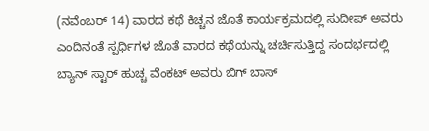(ನವೆಂಬರ್ 14) ವಾರದ ಕಥೆ ಕಿಚ್ಚನ ಜೊತೆ ಕಾರ್ಯಕ್ರಮದಲ್ಲಿ ಸುದೀಪ್ ಅವರು ಎಂದಿನಂತೆ ಸ್ಪರ್ಧಿಗಳ ಜೊತೆ ವಾರದ ಕಥೆಯನ್ನು ಚರ್ಚಿಸುತ್ತಿದ್ದ ಸಂದರ್ಭದಲ್ಲಿ ಬ್ಯಾನ್ ಸ್ಟಾರ್ ಹುಚ್ಚ ವೆಂಕಟ್ ಅವರು ಬಿಗ್ ಬಾಸ್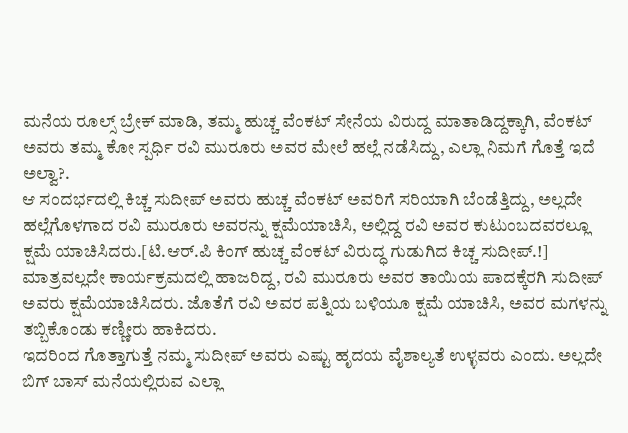ಮನೆಯ ರೂಲ್ಸ್ ಬ್ರೇಕ್ ಮಾಡಿ, ತಮ್ಮ ಹುಚ್ಚ ವೆಂಕಟ್ ಸೇನೆಯ ವಿರುದ್ದ ಮಾತಾಡಿದ್ದಕ್ಕಾಗಿ, ವೆಂಕಟ್ ಅವರು ತಮ್ಮ ಕೋ ಸ್ಪರ್ಧಿ ರವಿ ಮುರೂರು ಅವರ ಮೇಲೆ ಹಲ್ಲೆ ನಡೆಸಿದ್ದು, ಎಲ್ಲಾ ನಿಮಗೆ ಗೊತ್ತೆ ಇದೆ ಅಲ್ವಾ?.
ಆ ಸಂದರ್ಭದಲ್ಲಿ ಕಿಚ್ಚ ಸುದೀಪ್ ಅವರು ಹುಚ್ಚ ವೆಂಕಟ್ ಅವರಿಗೆ ಸರಿಯಾಗಿ ಬೆಂಡೆತ್ತಿದ್ದು, ಅಲ್ಲದೇ ಹಲ್ಲೆಗೊಳಗಾದ ರವಿ ಮುರೂರು ಅವರನ್ನು ಕ್ಷಮೆಯಾಚಿಸಿ, ಅಲ್ಲಿದ್ದ ರವಿ ಅವರ ಕುಟುಂಬದವರಲ್ಲೂ ಕ್ಷಮೆ ಯಾಚಿಸಿದರು.[ಟಿ.ಆರ್.ಪಿ ಕಿಂಗ್ ಹುಚ್ಚ ವೆಂಕಟ್ ವಿರುದ್ಧ ಗುಡುಗಿದ ಕಿಚ್ಚ ಸುದೀಪ್.!]
ಮಾತ್ರವಲ್ಲದೇ ಕಾರ್ಯಕ್ರಮದಲ್ಲಿ ಹಾಜರಿದ್ದ, ರವಿ ಮುರೂರು ಅವರ ತಾಯಿಯ ಪಾದಕ್ಕೆರಗಿ ಸುದೀಪ್ ಅವರು ಕ್ಷಮೆಯಾಚಿಸಿದರು. ಜೊತೆಗೆ ರವಿ ಅವರ ಪತ್ನಿಯ ಬಳಿಯೂ ಕ್ಷಮೆ ಯಾಚಿಸಿ, ಅವರ ಮಗಳನ್ನು ತಬ್ಬಿಕೊಂಡು ಕಣ್ಣೀರು ಹಾಕಿದರು.
ಇದರಿಂದ ಗೊತ್ತಾಗುತ್ತೆ ನಮ್ಮ ಸುದೀಪ್ ಅವರು ಎಷ್ಟು ಹೃದಯ ವೈಶಾಲ್ಯತೆ ಉಳ್ಳವರು ಎಂದು. ಅಲ್ಲದೇ ಬಿಗ್ ಬಾಸ್ ಮನೆಯಲ್ಲಿರುವ ಎಲ್ಲಾ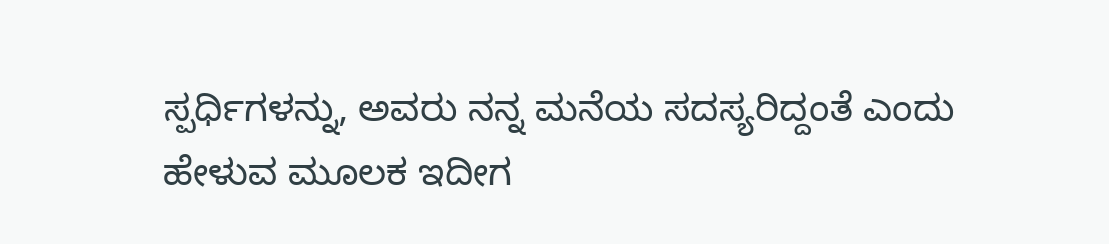ಸ್ಪರ್ಧಿಗಳನ್ನು, ಅವರು ನನ್ನ ಮನೆಯ ಸದಸ್ಯರಿದ್ದಂತೆ ಎಂದು ಹೇಳುವ ಮೂಲಕ ಇದೀಗ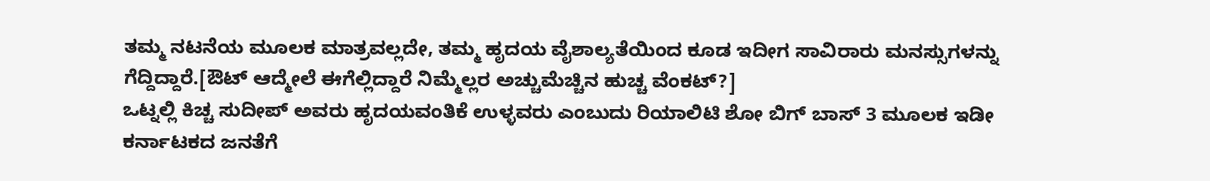ತಮ್ಮ ನಟನೆಯ ಮೂಲಕ ಮಾತ್ರವಲ್ಲದೇ, ತಮ್ಮ ಹೃದಯ ವೈಶಾಲ್ಯತೆಯಿಂದ ಕೂಡ ಇದೀಗ ಸಾವಿರಾರು ಮನಸ್ಸುಗಳನ್ನು ಗೆದ್ದಿದ್ದಾರೆ.[ಔಟ್ ಆದ್ಮೇಲೆ ಈಗೆಲ್ಲಿದ್ದಾರೆ ನಿಮ್ಮೆಲ್ಲರ ಅಚ್ಚುಮೆಚ್ಚಿನ ಹುಚ್ಚ ವೆಂಕಟ್?]
ಒಟ್ನಲ್ಲಿ ಕಿಚ್ಚ ಸುದೀಪ್ ಅವರು ಹೃದಯವಂತಿಕೆ ಉಳ್ಳವರು ಎಂಬುದು ರಿಯಾಲಿಟಿ ಶೋ ಬಿಗ್ ಬಾಸ್ 3 ಮೂಲಕ ಇಡೀ ಕರ್ನಾಟಕದ ಜನತೆಗೆ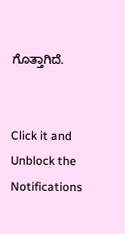ಗೊತ್ತಾಗಿದೆ.


Click it and Unblock the Notifications